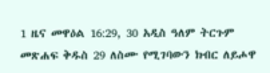1 ዜና መዋዕል 16:29, 30 አዲስ ዓለም ትርጉም መጽሐፍ ቅዱስ 29 ለስሙ የሚገባውን ክብር ለይሖዋ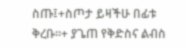ስጡ፤+ስጦታ ይዛችሁ በፊቱ ቅረቡ።+ ያጌጠ የቅድስና ልብስ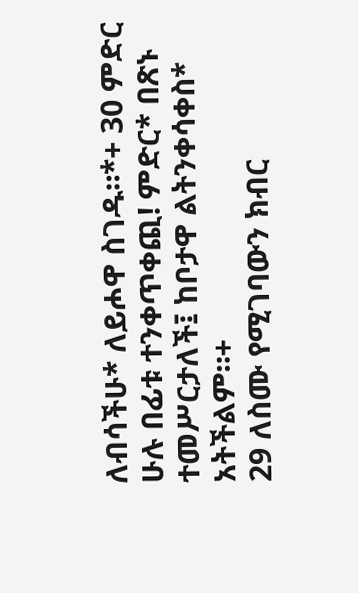ለብሳችሁ* ለይሖዋ ስገዱ።*+ 30 ምድር ሁሉ በፊቱ ተንቀጥቀጪ! ምድር* በጽኑ ተመሥርታለች፤ ከቦታዋ ልትንቀሳቀስ* አትችልም።+
29 ለስሙ የሚገባውን ክብር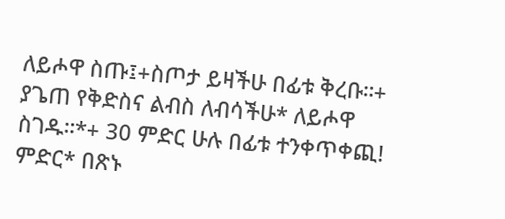ለይሖዋ ስጡ፤+ስጦታ ይዛችሁ በፊቱ ቅረቡ።+ ያጌጠ የቅድስና ልብስ ለብሳችሁ* ለይሖዋ ስገዱ።*+ 30 ምድር ሁሉ በፊቱ ተንቀጥቀጪ! ምድር* በጽኑ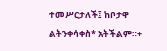ተመሥርታለች፤ ከቦታዋ ልትንቀሳቀስ* አትችልም።+